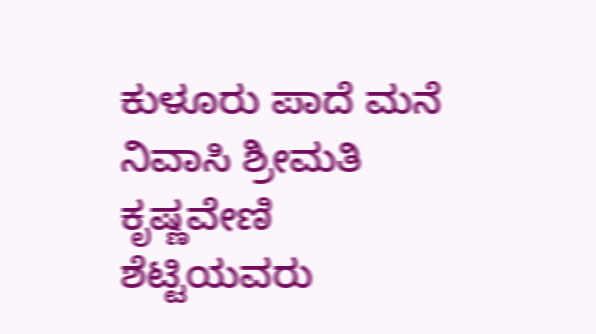ಕುಳೂರು ಪಾದೆ ಮನೆ ನಿವಾಸಿ ಶ್ರೀಮತಿ ಕೃಷ್ಣವೇಣಿ ಶೆಟ್ಟಿಯವರು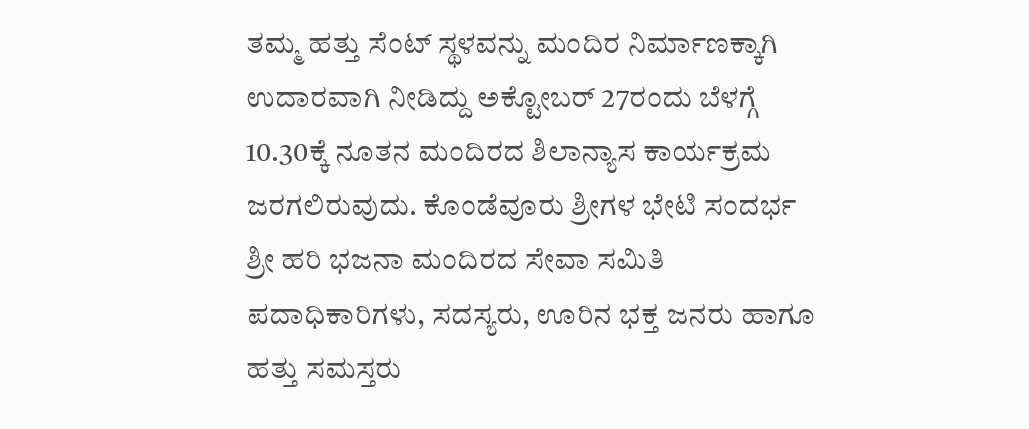ತಮ್ಮ ಹತ್ತು ಸೆಂಟ್ ಸ್ಥಳವನ್ನು ಮಂದಿರ ನಿರ್ಮಾಣಕ್ಕಾಗಿ ಉದಾರವಾಗಿ ನೀಡಿದ್ದು ಅಕ್ಟೋಬರ್ 27ರಂದು ಬೆಳಗ್ಗೆ 10.30ಕ್ಕೆ ನೂತನ ಮಂದಿರದ ಶಿಲಾನ್ಯಾಸ ಕಾರ್ಯಕ್ರಮ ಜರಗಲಿರುವುದು. ಕೊಂಡೆವೂರು ಶ್ರೀಗಳ ಭೇಟಿ ಸಂದರ್ಭ ಶ್ರೀ ಹರಿ ಭಜನಾ ಮಂದಿರದ ಸೇವಾ ಸಮಿತಿ ಪದಾಧಿಕಾರಿಗಳು, ಸದಸ್ಯರು, ಊರಿನ ಭಕ್ತ ಜನರು ಹಾಗೂ ಹತ್ತು ಸಮಸ್ತರು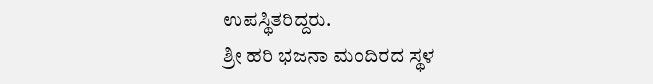ಉಪಸ್ಥಿತರಿದ್ದರು.
ಶ್ರೀ ಹರಿ ಭಜನಾ ಮಂದಿರದ ಸ್ಥಳ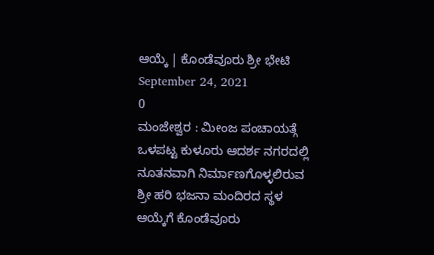ಆಯ್ಕೆ | ಕೊಂಡೆವೂರು ಶ್ರೀ ಭೇಟಿ
September 24, 2021
0
ಮಂಜೇಶ್ವರ : ಮೀಂಜ ಪಂಚಾಯತ್ಗೆ ಒಳಪಟ್ಟ ಕುಳೂರು ಆದರ್ಶ ನಗರದಲ್ಲಿ ನೂತನವಾಗಿ ನಿರ್ಮಾಣಗೊಳ್ಳಲಿರುವ ಶ್ರೀ ಹರಿ ಭಜನಾ ಮಂದಿರದ ಸ್ಥಳ ಆಯ್ಕೆಗೆ ಕೊಂಡೆವೂರು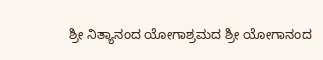ಶ್ರೀ ನಿತ್ಯಾನಂದ ಯೋಗಾಶ್ರಮದ ಶ್ರೀ ಯೋಗಾನಂದ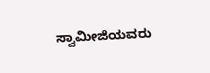ಸ್ವಾಮೀಜಿಯವರು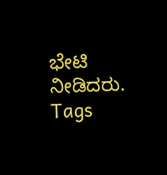ಭೇಟಿ ನೀಡಿದರು.
Tags